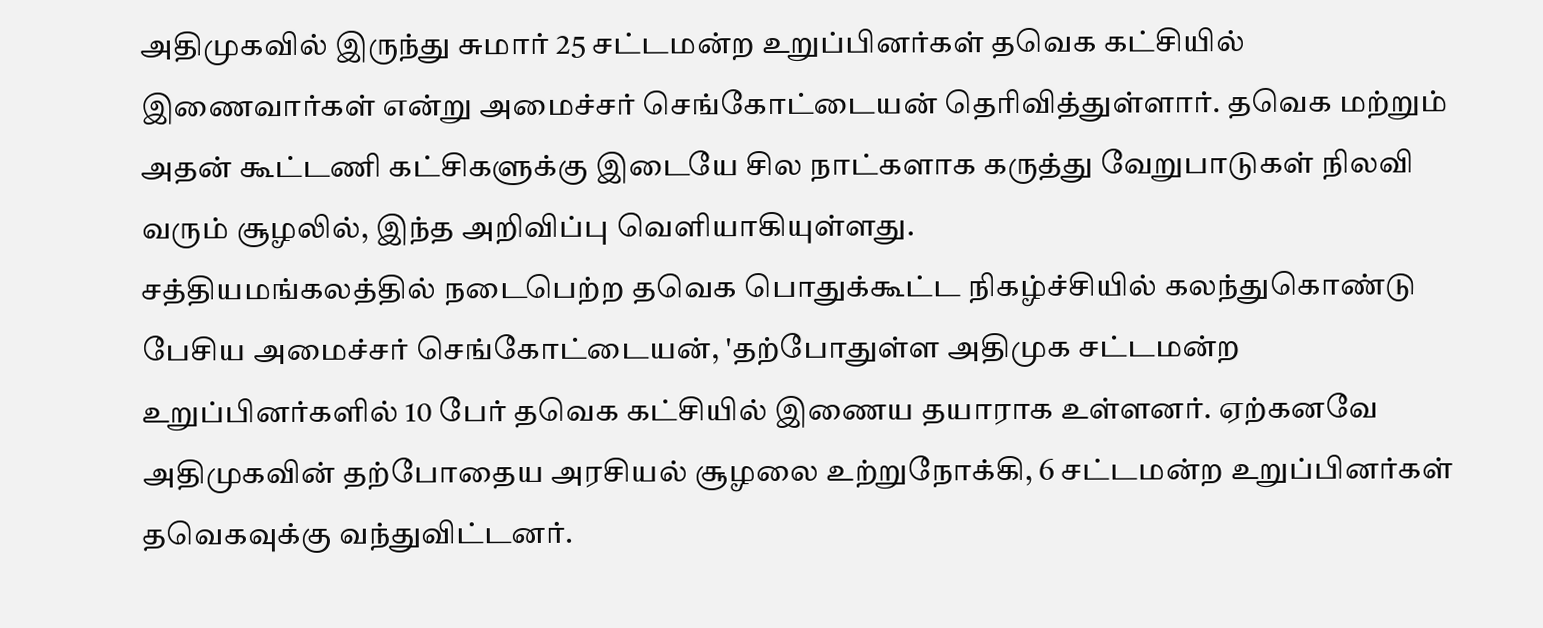அதிமுகவில் இருந்து சுமார் 25 சட்டமன்ற உறுப்பினர்கள் தவெக கட்சியில் இணைவார்கள் என்று அமைச்சர் செங்கோட்டையன் தெரிவித்துள்ளார். தவெக மற்றும் அதன் கூட்டணி கட்சிகளுக்கு இடையே சில நாட்களாக கருத்து வேறுபாடுகள் நிலவி வரும் சூழலில், இந்த அறிவிப்பு வெளியாகியுள்ளது.
சத்தியமங்கலத்தில் நடைபெற்ற தவெக பொதுக்கூட்ட நிகழ்ச்சியில் கலந்துகொண்டு பேசிய அமைச்சர் செங்கோட்டையன், 'தற்போதுள்ள அதிமுக சட்டமன்ற உறுப்பினர்களில் 10 பேர் தவெக கட்சியில் இணைய தயாராக உள்ளனர். ஏற்கனவே அதிமுகவின் தற்போதைய அரசியல் சூழலை உற்றுநோக்கி, 6 சட்டமன்ற உறுப்பினர்கள் தவெகவுக்கு வந்துவிட்டனர்.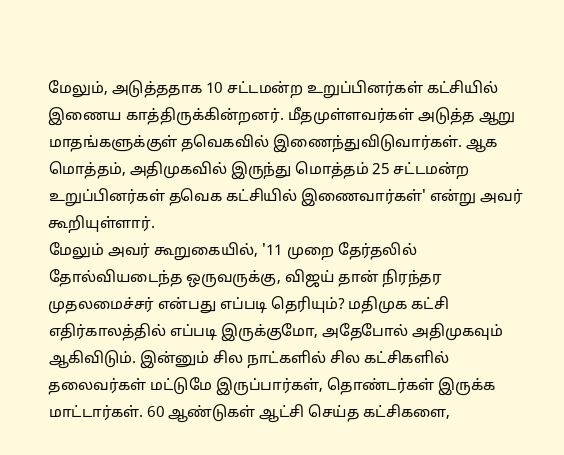மேலும், அடுத்ததாக 10 சட்டமன்ற உறுப்பினர்கள் கட்சியில் இணைய காத்திருக்கின்றனர். மீதமுள்ளவர்கள் அடுத்த ஆறு மாதங்களுக்குள் தவெகவில் இணைந்துவிடுவார்கள். ஆக மொத்தம், அதிமுகவில் இருந்து மொத்தம் 25 சட்டமன்ற உறுப்பினர்கள் தவெக கட்சியில் இணைவார்கள்' என்று அவர் கூறியுள்ளார்.
மேலும் அவர் கூறுகையில், '11 முறை தேர்தலில் தோல்வியடைந்த ஒருவருக்கு, விஜய் தான் நிரந்தர முதலமைச்சர் என்பது எப்படி தெரியும்? மதிமுக கட்சி எதிர்காலத்தில் எப்படி இருக்குமோ, அதேபோல் அதிமுகவும் ஆகிவிடும். இன்னும் சில நாட்களில் சில கட்சிகளில் தலைவர்கள் மட்டுமே இருப்பார்கள், தொண்டர்கள் இருக்க மாட்டார்கள். 60 ஆண்டுகள் ஆட்சி செய்த கட்சிகளை,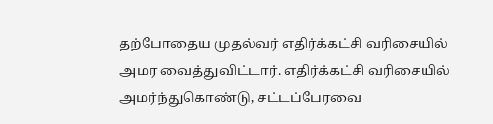தற்போதைய முதல்வர் எதிர்க்கட்சி வரிசையில் அமர வைத்துவிட்டார். எதிர்க்கட்சி வரிசையில் அமர்ந்துகொண்டு, சட்டப்பேரவை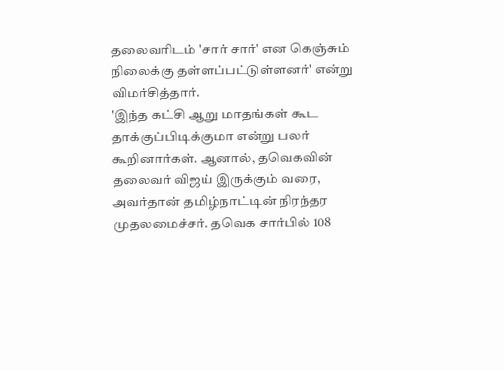தலைவரிடம் 'சார் சார்' என கெஞ்சும் நிலைக்கு தள்ளப்பட்டுள்ளனர்' என்று விமர்சித்தார்.
'இந்த கட்சி ஆறு மாதங்கள் கூட தாக்குப்பிடிக்குமா என்று பலர் கூறினார்கள். ஆனால், தவெகவின் தலைவர் விஜய் இருக்கும் வரை, அவர்தான் தமிழ்நாட்டின் நிரந்தர முதலமைச்சர். தவெக சார்பில் 108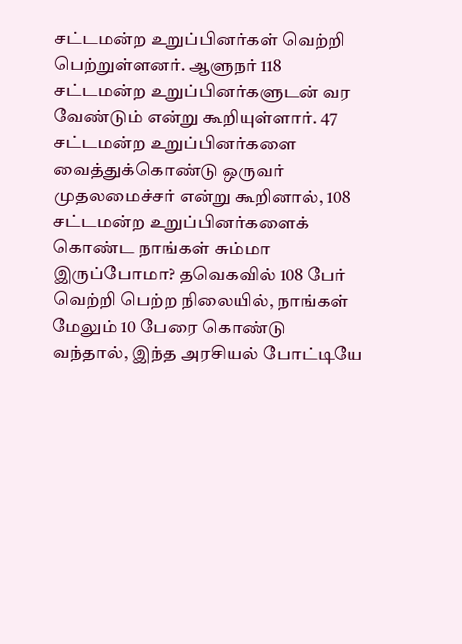சட்டமன்ற உறுப்பினர்கள் வெற்றி பெற்றுள்ளனர். ஆளுநர் 118 சட்டமன்ற உறுப்பினர்களுடன் வர வேண்டும் என்று கூறியுள்ளார். 47 சட்டமன்ற உறுப்பினர்களை வைத்துக்கொண்டு ஒருவர் முதலமைச்சர் என்று கூறினால், 108 சட்டமன்ற உறுப்பினர்களைக் கொண்ட நாங்கள் சும்மா இருப்போமா? தவெகவில் 108 பேர் வெற்றி பெற்ற நிலையில், நாங்கள் மேலும் 10 பேரை கொண்டு வந்தால், இந்த அரசியல் போட்டியே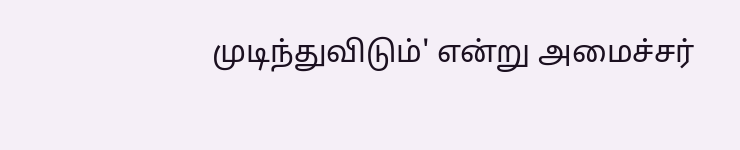முடிந்துவிடும்' என்று அமைச்சர்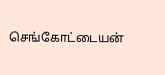செங்கோட்டையன்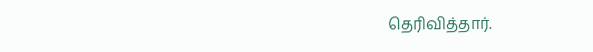தெரிவித்தார்.